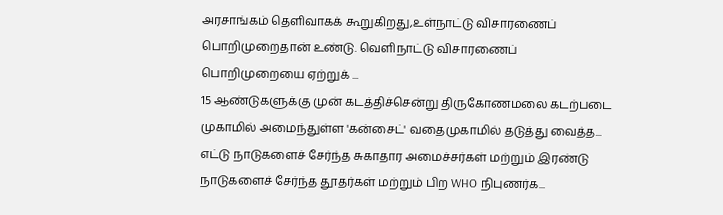அரசாங்கம் தெளிவாகக் கூறுகிறது,உள்நாட்டு விசாரணைப் பொறிமுறைதான் உண்டு. வெளிநாட்டு விசாரணைப் பொறிமுறையை ஏற்றுக் ...
15 ஆண்டுகளுக்கு முன் கடத்திச்சென்று திருகோணமலை கடற்படை முகாமில் அமைந்துள்ள 'கன்சைட்' வதைமுகாமில் தடுத்து வைத்த...
எட்டு நாடுகளைச் சேர்ந்த சுகாதார அமைச்சர்கள் மற்றும் இரண்டு நாடுகளைச் சேர்ந்த தூதர்கள் மற்றும் பிற WHO நிபுணர்க...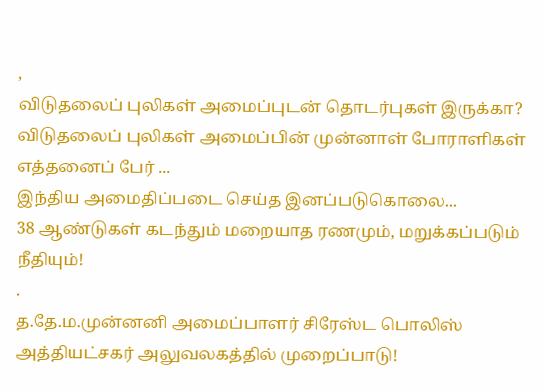,
விடுதலைப் புலிகள் அமைப்புடன் தொடர்புகள் இருக்கா? விடுதலைப் புலிகள் அமைப்பின் முன்னாள் போராளிகள் எத்தனைப் பேர் ...
இந்திய அமைதிப்படை செய்த இனப்படுகொலை...
38 ஆண்டுகள் கடந்தும் மறையாத ரணமும், மறுக்கப்படும் நீதியும்!
.
த.தே.ம.முன்னனி அமைப்பாளர் சிரேஸ்ட பொலிஸ் அத்தியட்சகர் அலுவலகத்தில் முறைப்பாடு!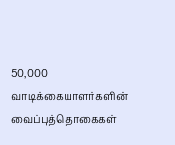50,000 வாடிக்கையாளர்களின் வைப்புத்தொகைகள்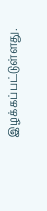இழக்கப்பட்டுள்ளது.